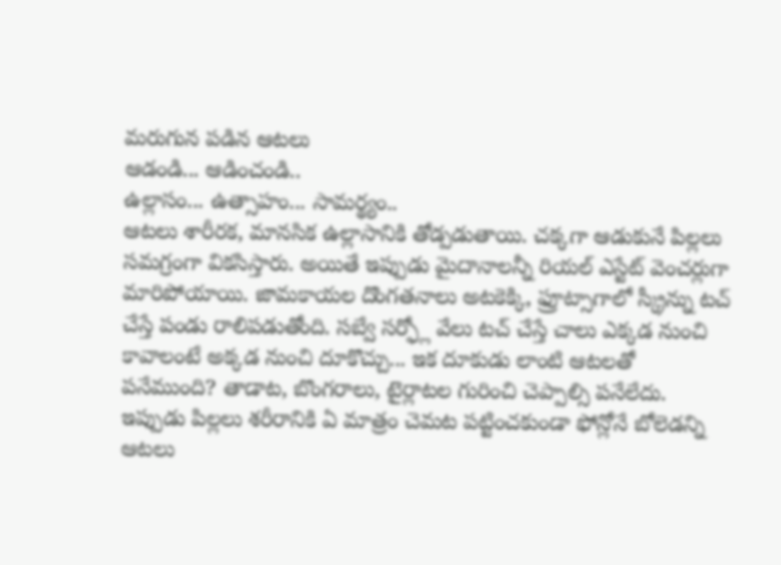మరుగున పడిన ఆటలు
ఆడండి... ఆడించండి..
ఉల్లాసం... ఉత్సాహం... సామర్థ్యం..
ఆటలు శారీరక, మానసిక ఉల్లాసానికి తోడ్పడుతాయి. చక్కగా ఆడుకునే పిల్లలు సమగ్రంగా వికసిస్తారు. అయితే ఇప్పుడు మైదానాలన్నీ రియల్ ఎస్టేట్ వెంచర్లుగా మారిపోయాయి. జామకాయల దొంగతనాలు అటకెక్కి, ఫ్రూట్సాగాలో స్క్రీన్ను టచ్ చేస్తే పండు రాలిపడుతోంది. సబ్వే సర్ఫ్లో వేలు టచ్ చేస్తే చాలు ఎక్కడ నుంచి కావాలంటే అక్కడ నుంచి దూకొచ్చు... ఇక దూకుడు లాంటి ఆటలతో పనేముంది? తాడాట, బొంగరాలు, టైర్లాటల గురించి చెప్పాల్సి పనేలేదు. ఇప్పుడు పిల్లలు శరీరానికి ఏ మాత్రం చెమట పట్టించకుండా ఫోన్లోనే బోలెడన్ని ఆటలు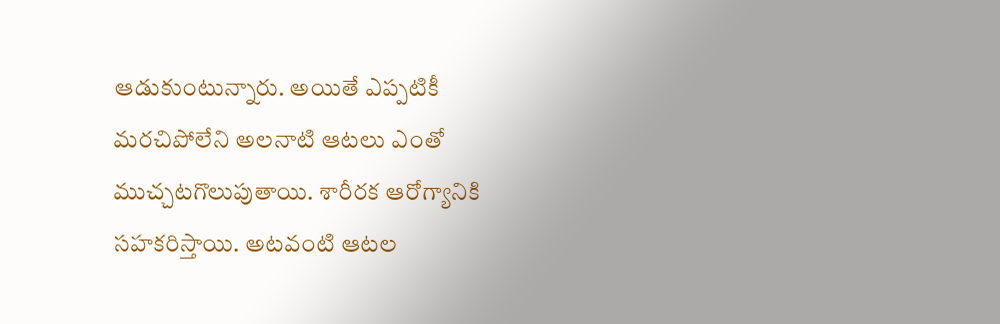ఆడుకుంటున్నారు. అయితే ఎప్పటికీ మరచిపోలేని అలనాటి ఆటలు ఎంతో ముచ్చటగొలుపుతాయి. శారీరక ఆరోగ్యానికి సహకరిస్తాయి. అటవంటి ఆటల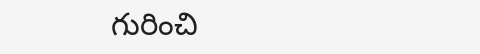గురించి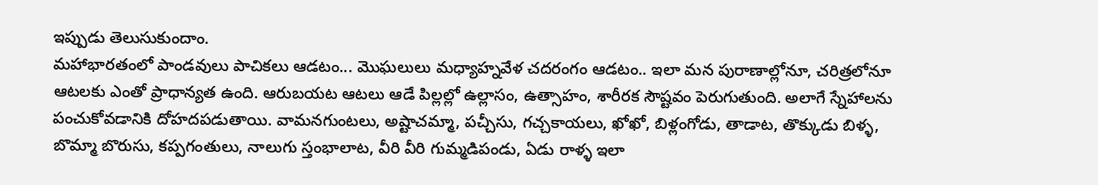ఇప్పుడు తెలుసుకుందాం.
మహాభారతంలో పాండవులు పాచికలు ఆడటం... మొఘలులు మధ్యాహ్నవేళ చదరంగం ఆడటం.. ఇలా మన పురాణాల్లోనూ, చరిత్రలోనూ ఆటలకు ఎంతో ప్రాధాన్యత ఉంది. ఆరుబయట ఆటలు ఆడే పిల్లల్లో ఉల్లాసం, ఉత్సాహం, శారీరక సౌష్టవం పెరుగుతుంది. అలాగే స్నేహాలను పంచుకోవడానికి దోహదపడుతాయి. వామనగుంటలు, అష్టాచమ్మా, పచ్చీసు, గచ్చకాయలు, ఖోఖో, బిళ్లంగోడు, తాడాట, తొక్కుడు బిళ్ళ, బొమ్మా బొరుసు, కప్పగంతులు, నాలుగు స్తంభాలాట, వీరి వీరి గుమ్మడిపండు, ఏడు రాళ్ళ ఇలా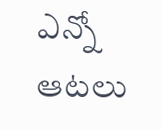ఎన్నో ఆటలు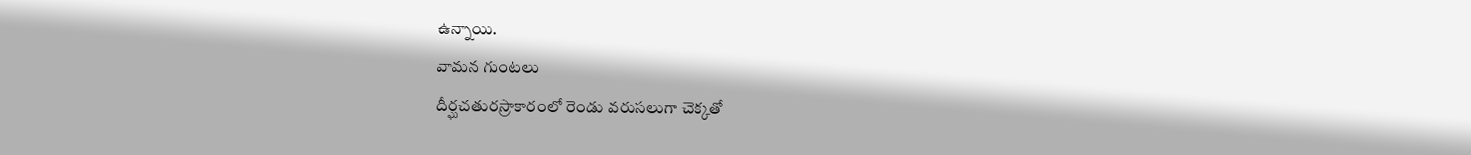ఉన్నాయి.
వామన గుంటలు
దీర్ఘచతురస్రాకారంలో రెండు వరుసలుగా చెక్కతో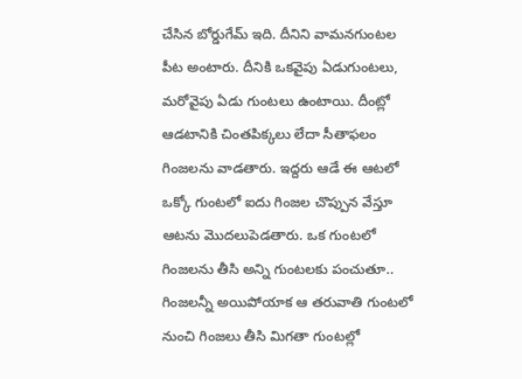చేసిన బోర్డుగేమ్ ఇది. దీనిని వామనగుంటల పీట అంటారు. దీనికి ఒకవైపు ఏడుగుంటలు, మరోవైపు ఏడు గుంటలు ఉంటాయి. దీంట్లో ఆడటానికి చింతపిక్కలు లేదా సీతాఫలం గింజలను వాడతారు. ఇద్దరు ఆడే ఈ ఆటలో ఒక్కో గుంటలో ఐదు గింజల చొప్పున వేస్తూ ఆటను మొదలుపెడతారు. ఒక గుంటలో గింజలను తీసి అన్ని గుంటలకు పంచుతూ.. గింజలన్నీ అయిపోయాక ఆ తరువాతి గుంటలో నుంచి గింజలు తీసి మిగతా గుంటల్లో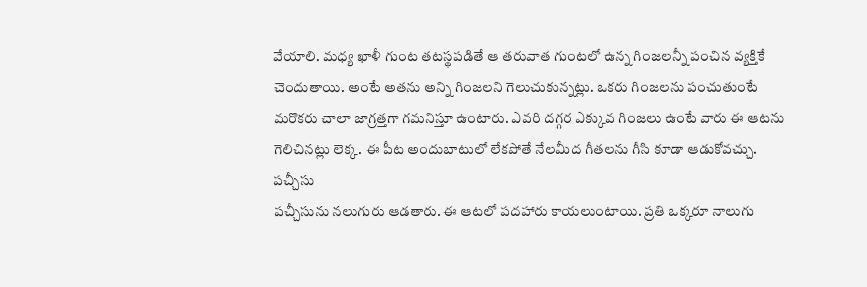వేయాలి. మధ్య ఖాళీ గుంట తటస్థపడితే ఆ తరువాత గుంటలో ఉన్న గింజలన్నీ పంచిన వ్యక్తికే చెందుతాయి. అంటే అతను అన్ని గింజలని గెలుచుకున్నట్లు. ఒకరు గింజలను పంచుతుంటే మరొకరు చాలా జాగ్రత్తగా గమనిస్తూ ఉంటారు. ఎవరి దగ్గర ఎక్కువ గింజలు ఉంటే వారు ఈ ఆటను గెలిచినట్లు లెక్క. ఈ పీట అందుబాటులో లేకపోతే నేలమీద గీతలను గీసి కూడా ఆడుకోవచ్చు.
పచ్చీసు
పచ్చీసును నలుగురు ఆడతారు. ఈ ఆటలో పదహారు కాయలుంటాయి. ప్రతి ఒక్కరూ నాలుగు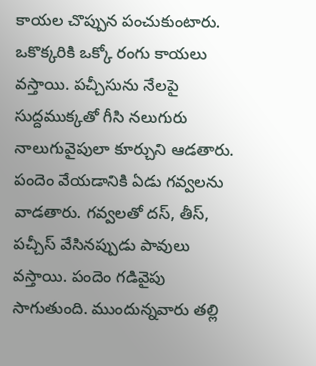కాయల చొప్పున పంచుకుంటారు. ఒకొక్కరికి ఒక్కో రంగు కాయలు వస్తాయి. పచ్చీసును నేలపై సుద్దముక్కతో గీసి నలుగురు నాలుగువైపులా కూర్చుని ఆడతారు. పందెం వేయడానికి ఏడు గవ్వలను వాడతారు. గవ్వలతో దస్, తీస్, పచ్చీస్ వేసినప్పుడు పావులు వస్తాయి. పందెం గడివైపు సాగుతుంది. ముందున్నవారు తల్లి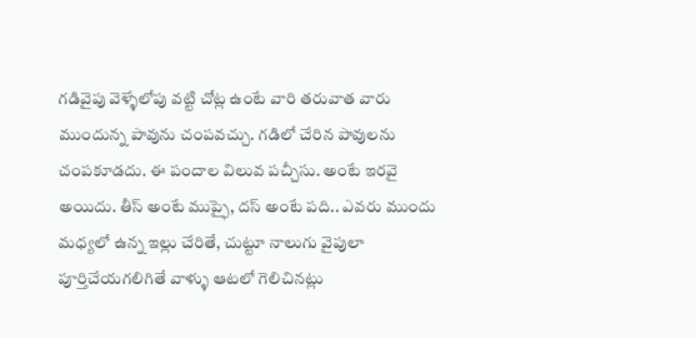గడివైపు వెళ్ళేలోపు వట్టి చోట్ల ఉంటే వారి తరువాత వారు ముందున్న పావును చంపవచ్చు. గడిలో చేరిన పావులను చంపకూడదు. ఈ పందాల విలువ పచ్చీసు. అంటే ఇరవై అయిదు. తీస్ అంటే ముప్ఫై, దస్ అంటే పది.. ఎవరు ముందు మధ్యలో ఉన్న ఇల్లు చేరితే, చుట్టూ నాలుగు వైపులా పూర్తిచేయగలిగితే వాళ్ళు ఆటలో గెలిచినట్లు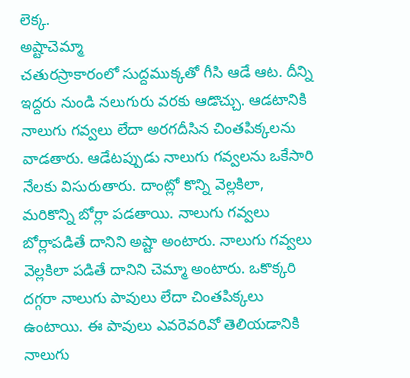లెక్క.
అష్టాచెమ్మా
చతురస్రాకారంలో సుద్దముక్కతో గీసి ఆడే ఆట. దీన్ని ఇద్దరు నుండి నలుగురు వరకు ఆడొచ్చు. ఆడటానికి నాలుగు గవ్వలు లేదా అరగదీసిన చింతపిక్కలను వాడతారు. ఆడేటప్పుడు నాలుగు గవ్వలను ఒకేసారి నేలకు విసురుతారు. దాంట్లో కొన్ని వెల్లకిలా, మరికొన్ని బోర్లా పడతాయి. నాలుగు గవ్వలు బోర్లాపడితే దానిని అష్టా అంటారు. నాలుగు గవ్వలు వెల్లకిలా పడితే దానిని చెమ్మా అంటారు. ఒకొక్కరి దగ్గరా నాలుగు పావులు లేదా చింతపిక్కలు ఉంటాయి. ఈ పావులు ఎవరెవరివో తెలియడానికి నాలుగు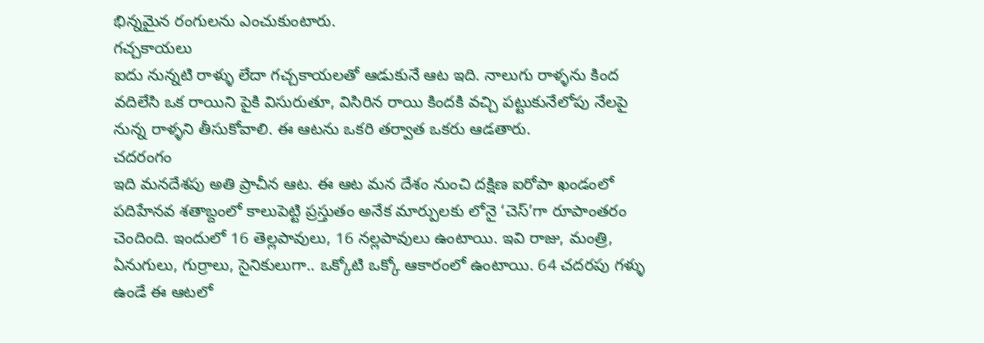భిన్నమైన రంగులను ఎంచుకుంటారు.
గచ్చకాయలు
ఐదు నున్నటి రాళ్ళు లేదా గచ్చకాయలతో ఆడుకునే ఆట ఇది. నాలుగు రాళ్ళను కింద వదిలేసి ఒక రాయిని పైకి విసురుతూ, విసిరిన రాయి కిందకి వచ్చి పట్టుకునేలోపు నేలపై నున్న రాళ్ళని తీసుకోవాలి. ఈ ఆటను ఒకరి తర్వాత ఒకరు ఆడతారు.
చదరంగం
ఇది మనదేశపు అతి ప్రాచీన ఆట. ఈ ఆట మన దేశం నుంచి దక్షిణ ఐరోపా ఖండంలో పదిహేనవ శతాబ్దంలో కాలుపెట్టి ప్రస్తుతం అనేక మార్పులకు లోనై ‘చెస్’గా రూపాంతరం చెందింది. ఇందులో 16 తెల్లపావులు, 16 నల్లపావులు ఉంటాయి. ఇవి రాజు, మంత్రి, ఏనుగులు, గుర్రాలు, సైనికులుగా.. ఒక్కోటి ఒక్కో ఆకారంలో ఉంటాయి. 64 చదరపు గళ్ళు ఉండే ఈ ఆటలో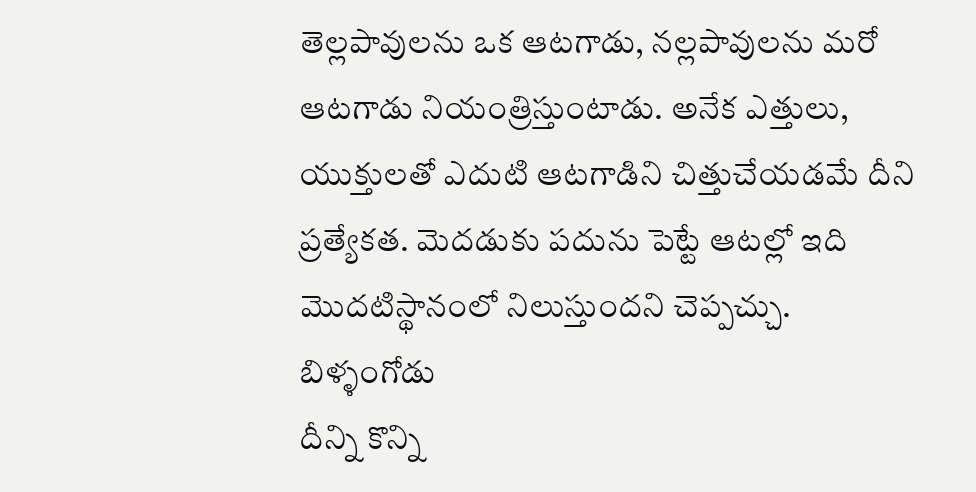తెల్లపావులను ఒక ఆటగాడు, నల్లపావులను మరో ఆటగాడు నియంత్రిస్తుంటాడు. అనేక ఎత్తులు, యుక్తులతో ఎదుటి ఆటగాడిని చిత్తుచేయడమే దీని ప్రత్యేకత. మెదడుకు పదును పెట్టే ఆటల్లో ఇది మొదటిస్థానంలో నిలుస్తుందని చెప్పచ్చు.
బిళ్ళంగోడు
దీన్ని కొన్ని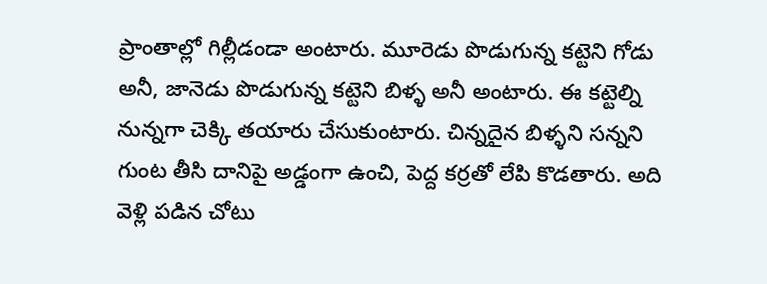ప్రాంతాల్లో గిల్లీడండా అంటారు. మూరెడు పొడుగున్న కట్టెని గోడు అనీ, జానెడు పొడుగున్న కట్టెని బిళ్ళ అనీ అంటారు. ఈ కట్టెల్ని నున్నగా చెక్కి తయారు చేసుకుంటారు. చిన్నదైన బిళ్ళని సన్నని గుంట తీసి దానిపై అడ్డంగా ఉంచి, పెద్ద కర్రతో లేపి కొడతారు. అది వెళ్లి పడిన చోటు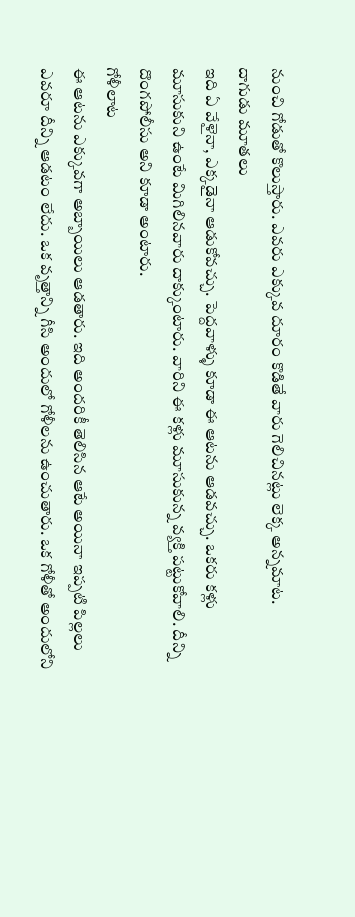నుంచి గోడుతో కొలుస్తారు. ఎవరు ఎక్కువ దూరం కొడితే వారు గెలిచినట్లు లెక్క అన్నమాట.
దాగుడు మూతలు
ఇది ఏ వేళైనా, ఎక్కడైనా ఆడుకోవచ్చు. పెద్దవాళ్ళు కూడా ఈ ఆటను ఆడవచ్చు. ఒకరు కళ్లు మూసుకుని ఉంటే మిగిలినవారు దాక్కుంటారు. వారిని ఈ కళ్లు మూసుకున్న వ్యక్తి పట్టుకోవాలి. దీన్ని దొంగపోలీసు అని కూడా అంటారు.
గోళీలాట
ఈ ఆటను ఎక్కువగా అబ్బాయిలు ఆడతారు. ఇది అందరికీ తెలిసిన ఆటే అయినా ఇప్పటి పిల్లలు ఎవరూ దీన్ని ఆడటం లేదు. ఒక వృత్తాన్ని గీసి అందులో గోళీలను ఉంచుతారు. ఒక గోళీతో అందులోని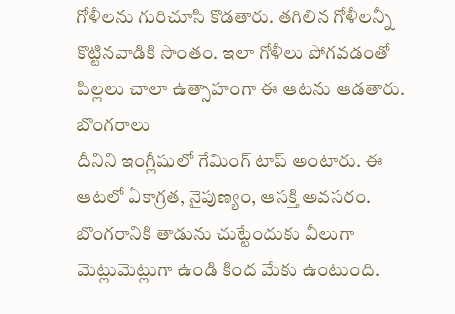గోళీలను గురిచూసి కొడతారు. తగిలిన గోళీలన్నీ కొట్టినవాడికి సొంతం. ఇలా గోళీలు పోగవడంతో పిల్లలు చాలా ఉత్సాహంగా ఈ ఆటను ఆడతారు.
బొంగరాలు
దీనిని ఇంగ్లీషులో గేమింగ్ టాప్ అంటారు. ఈ ఆటలో ఏకాగ్రత, నైపుణ్యం, ఆసక్తి అవసరం. బొంగరానికి తాడును చుట్టేందుకు వీలుగా మెట్లుమెట్లుగా ఉండి కింద మేకు ఉంటుంది.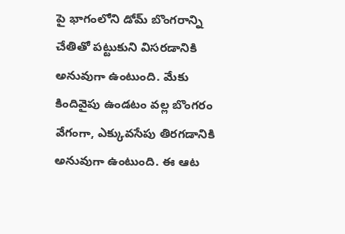పై భాగంలోని డోమ్ బొంగరాన్ని చేతితో పట్టుకుని విసరడానికి అనువుగా ఉంటుంది. మేకు కిందివైపు ఉండటం వల్ల బొంగరం వేగంగా, ఎక్కువసేపు తిరగడానికి అనువుగా ఉంటుంది. ఈ ఆట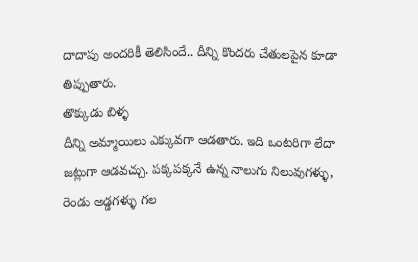దాదాపు అందరికీ తెలిసిందే.. దీన్ని కొందరు చేతులపైన కూడా తిప్పుతారు.
తొక్కుడు బిళ్ళ
దీన్ని అమ్మాయిలు ఎక్కువగా ఆడతారు. ఇది ఒంటరిగా లేదా జట్లుగా ఆడవచ్చు. పక్కపక్కనే ఉన్న నాలుగు నిలువుగళ్ళు, రెండు అడ్డగళ్ళు గల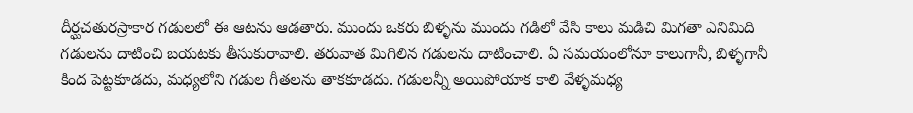దీర్ఘచతురస్రాకార గడులలో ఈ ఆటను ఆడతారు. ముందు ఒకరు బిళ్ళను ముందు గడిలో వేసి కాలు మడిచి మిగతా ఎనిమిది గడులను దాటించి బయటకు తీసుకురావాలి. తరువాత మిగిలిన గడులను దాటించాలి. ఏ సమయంలోనూ కాలుగానీ, బిళ్ళగానీ కింద పెట్టకూడదు, మధ్యలోని గడుల గీతలను తాకకూడదు. గడులన్నీ అయిపోయాక కాలి వేళ్ళమధ్య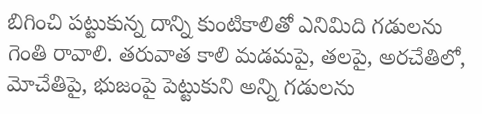బిగించి పట్టుకున్న దాన్ని కుంటికాలితో ఎనిమిది గడులను గెంతి రావాలి. తరువాత కాలి మడమపై, తలపై, అరచేతిలో, మోచేతిపై, భుజంపై పెట్టుకుని అన్ని గడులను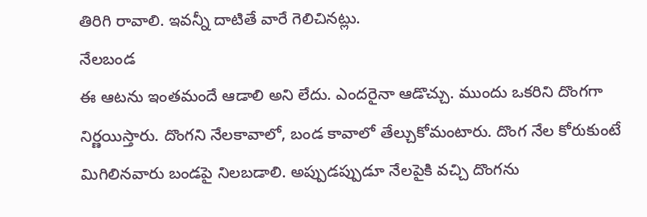తిరిగి రావాలి. ఇవన్నీ దాటితే వారే గెలిచినట్లు.
నేలబండ
ఈ ఆటను ఇంతమందే ఆడాలి అని లేదు. ఎందరైనా ఆడొచ్చు. ముందు ఒకరిని దొంగగా నిర్ణయిస్తారు. దొంగని నేలకావాలో, బండ కావాలో తేల్చుకోమంటారు. దొంగ నేల కోరుకుంటే మిగిలినవారు బండపై నిలబడాలి. అప్పుడప్పుడూ నేలపైకి వచ్చి దొంగను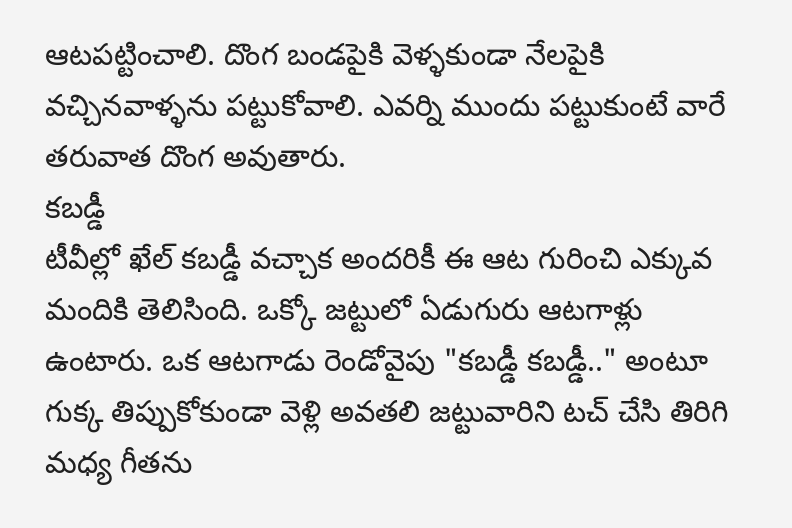ఆటపట్టించాలి. దొంగ బండపైకి వెళ్ళకుండా నేలపైకి వచ్చినవాళ్ళను పట్టుకోవాలి. ఎవర్ని ముందు పట్టుకుంటే వారే తరువాత దొంగ అవుతారు.
కబడ్డీ
టీవీల్లో ఖేల్ కబడ్డీ వచ్చాక అందరికీ ఈ ఆట గురించి ఎక్కువ మందికి తెలిసింది. ఒక్కో జట్టులో ఏడుగురు ఆటగాళ్లు ఉంటారు. ఒక ఆటగాడు రెండోవైపు "కబడ్డీ కబడ్డీ.." అంటూ గుక్క తిప్పుకోకుండా వెళ్లి అవతలి జట్టువారిని టచ్ చేసి తిరిగి మధ్య గీతను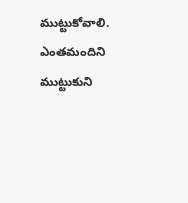ముట్టుకోవాలి. ఎంతమందిని ముట్టుకుని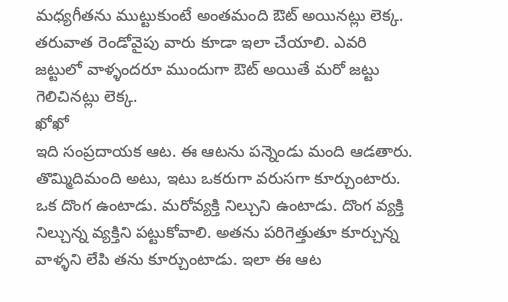మధ్యగీతను ముట్టుకుంటే అంతమంది ఔట్ అయినట్లు లెక్క. తరువాత రెండోవైపు వారు కూడా ఇలా చేయాలి. ఎవరి జట్టులో వాళ్ళందరూ ముందుగా ఔట్ అయితే మరో జట్టు గెలిచినట్లు లెక్క.
ఖోఖో
ఇది సంప్రదాయక ఆట. ఈ ఆటను పన్నెండు మంది ఆడతారు. తొమ్మిదిమంది అటు, ఇటు ఒకరుగా వరుసగా కూర్చుంటారు. ఒక దొంగ ఉంటాడు. మరోవ్యక్తి నిల్చుని ఉంటాడు. దొంగ వ్యక్తి నిల్చున్న వ్యక్తిని పట్టుకోవాలి. అతను పరిగెత్తుతూ కూర్చున్న వాళ్ళని లేపి తను కూర్చుంటాడు. ఇలా ఈ ఆట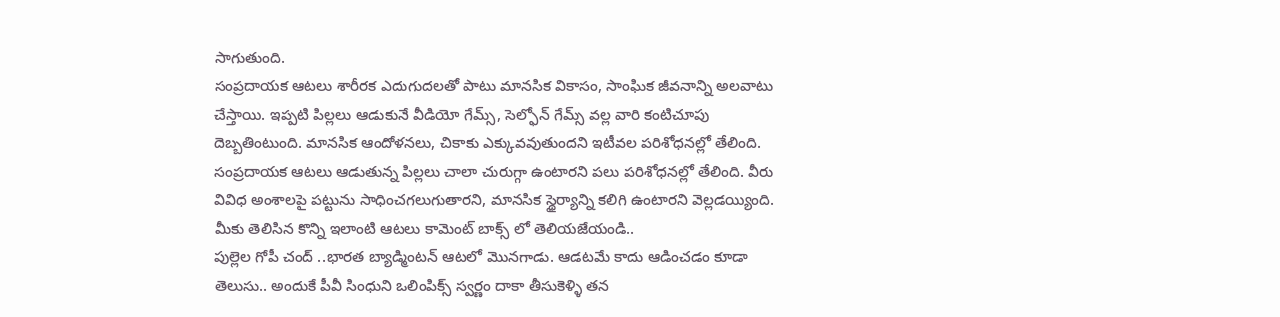సాగుతుంది.
సంప్రదాయక ఆటలు శారీరక ఎదుగుదలతో పాటు మానసిక వికాసం, సాంఘిక జీవనాన్ని అలవాటు చేస్తాయి. ఇప్పటి పిల్లలు ఆడుకునే వీడియో గేమ్స్, సెల్ఫోన్ గేమ్స్ వల్ల వారి కంటిచూపు దెబ్బతింటుంది. మానసిక ఆందోళనలు, చికాకు ఎక్కువవుతుందని ఇటీవల పరిశోధనల్లో తేలింది. సంప్రదాయక ఆటలు ఆడుతున్న పిల్లలు చాలా చురుగ్గా ఉంటారని పలు పరిశోధనల్లో తేలింది. వీరు వివిధ అంశాలపై పట్టును సాధించగలుగుతారని, మానసిక స్థైర్యాన్ని కలిగి ఉంటారని వెల్లడయ్యింది.
మీకు తెలిసిన కొన్ని ఇలాంటి ఆటలు కామెంట్ బాక్స్ లో తెలియజేయండి..
పుల్లెల గోపీ చంద్ ..భారత బ్యాడ్మింటన్ ఆటలో మొనగాడు. ఆడటమే కాదు ఆడించడం కూడా తెలుసు.. అందుకే పీవీ సింధుని ఒలింపిక్స్ స్వర్ణం దాకా తీసుకెళ్ళి తన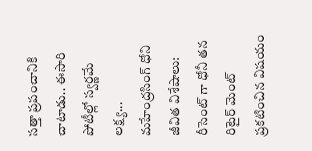సత్తా ప్రపంచానికి చాటాడు.. ఈసారి పోటీల్లో స్వర్ణమే లక్ష్య...
మహేంద్రసింగ్ ధోని జీవిత విశేషాలు: రీసెంట్ గా ధోనీ తన రిటైర్ మెంట్ ప్రకటించిన విషయం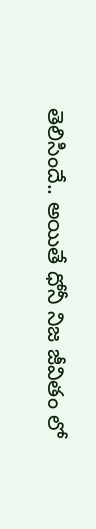తెలిసిందే.. అయితే ధోనీ నిజ జీవితం లో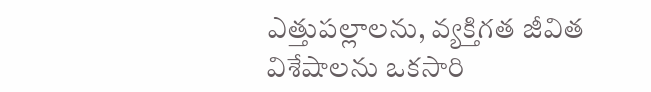ఎత్తుపల్లాలను, వ్యక్తిగత జీవిత విశేషాలను ఒకసారి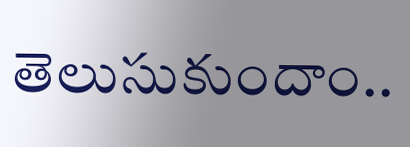తెలుసుకుందాం..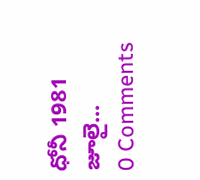ధోనీ 1981 జూలై...
0 Comments